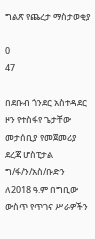ግልጽ የጨረታ ማስታወቂያ

0
47

በደቡብ ጎንደር አስተዳደር ዞን የተስፋየ ጌታቸው መታሰቢያ የመጀመሪያ ደረጃ ሆስፒታል ግ/ፋ/ን/አስ/ቡድን ለ2018 ዓ.ም በግቢው ውስጥ የጥገና ሥራዎችን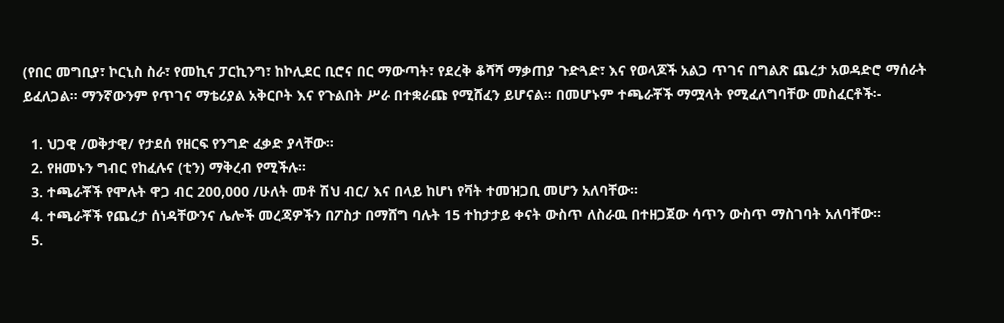(የበር መግቢያ፣ ኮርኒስ ስራ፣ የመኪና ፓርኪንግ፣ ከኮሊደር ቢሮና በር ማውጣት፣ የደረቅ ቆሻሻ ማቃጠያ ጉድጓድ፣ እና የወላጆች አልጋ ጥገና በግልጽ ጨረታ አወዳድሮ ማሰራት ይፈለጋል፡፡ ማንኛውንም የጥገና ማቴሪያል አቅርቦት እና የጉልበት ሥራ በተቋራጩ የሚሸፈን ይሆናል፡፡ በመሆኑም ተጫራቾች ማሟላት የሚፈለግባቸው መስፈርቶች፡-

  1. ህጋዊ /ወቅታዊ/ የታደሰ የዘርፍ የንግድ ፈቃድ ያላቸው፡፡
  2. የዘመኑን ግብር የከፈሉና (ቲን) ማቅረብ የሚችሉ፡፡
  3. ተጫራቾች የሞሉት ዋጋ ብር 200,000 /ሁለት መቶ ሽህ ብር/ እና በላይ ከሆነ የቫት ተመዝጋቢ መሆን አለባቸው፡፡
  4. ተጫራቾች የጨረታ ሰነዳቸውንና ሌሎች መረጃዎችን በፖስታ በማሸግ ባሉት 15 ተከታታይ ቀናት ውስጥ ለስራዉ በተዘጋጀው ሳጥን ውስጥ ማስገባት አለባቸው፡፡
  5.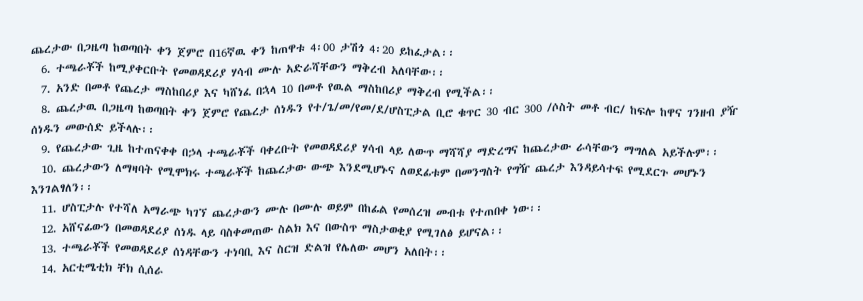ጨረታው በጋዜጣ ከወጣበት ቀን ጀምሮ በ16ኛዉ ቀን ከጠዋቱ 4፡00 ታሽጎ 4፡20 ይከፈታል፡፡
  6. ተጫራቾች ከሚያቀርቡት የመወዳደሪያ ሃሳብ ሙሉ አድራሻቸውን ማቅረብ አለባቸው፡፡
  7. አንድ በመቶ የጨረታ ማስከበሪያ እና ካሸነፈ በኋላ 10 በመቶ የዉል ማስከበሪያ ማቅረብ የሚችል፡፡
  8. ጨረታዉ በጋዜጣ ከወጣበት ቀን ጀምሮ የጨረታ ሰነዱን የተ/ጌ/መ/የመ/ደ/ሆስፒታል ቢሮ ቁጥር 30 ብር 300 /ሶስት መቶ ብር/ ከፍሎ ከዋና ገንዘብ ያዥ ሰነዱን መውሰድ ይችላሉ፡፡
  9. የጨረታው ጊዜ ከተጠናቀቀ በኃላ ተጫራቾች ባቀረቡት የመወዳደሪያ ሃሳብ ላይ ለውጥ ማሻሻያ ማድረግና ከጨረታው ራሳቸውን ማግለል አይችሉም፡፡
  10. ጨረታውን ለማዛባት የሚሞክሩ ተጫራቾች ከጨረታው ውጭ እንደሚሆኑና ለወደፊቱም በመንግስት የግዥ ጨረታ እንዳይሳተፍ የሚደርጉ መሆኑን እንገልፃለን፡፡
  11. ሆስፒታሉ የተሻለ አማራጭ ካገኘ ጨረታውን ሙሉ በሙሉ ወይም በከፊል የመሰረዝ መብቱ የተጠበቀ ነው፡፡
  12. አሸናፊውን በመወዳደሪያ ሰነዱ ላይ ባስቀመጠው ስልክ እና በውስጥ ማስታወቂያ የሚገለፅ ይሆናል፡፡
  13. ተጫራቾች የመወዳደሪያ ሰነዳቸውን ተነባቢ እና ስርዝ ድልዝ የሌለው መሆን አለበት፡፡
  14. አርቲሜቲክ ቸክ ሲሰራ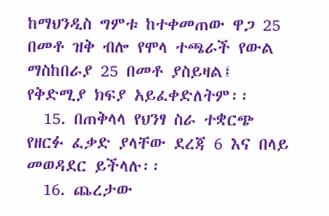ከማህንዲስ ግምቱ ከተቀመጠው ዋጋ 25 በመቶ ዝቅ ብሎ የሞላ ተጫራች የውል ማስከበራያ 25 በመቶ ያስይዛል፤ የቅድሚያ ክፍያ አይፈቀድለትም፡፡
  15. በጠቅላላ የህንፃ ስራ ተቋርጭ የዘርፉ ፈቃድ ያላቸው ደረጃ 6 እና በላይ መወዳደር ይችላሉ፡፡
  16. ጨረታው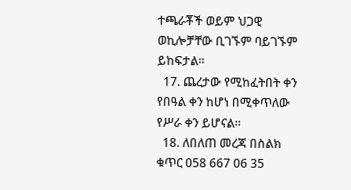ተጫራቾች ወይም ህጋዊ ወኪሎቻቸው ቢገኙም ባይገኙም ይከፍታል፡፡
  17. ጨረታው የሚከፈትበት ቀን የበዓል ቀን ከሆነ በሚቀጥለው የሥራ ቀን ይሆናል፡፡
  18. ለበለጠ መረጃ በስልክ ቁጥር 058 667 06 35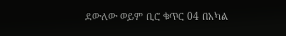ደውለው ወይም ቢሮ ቁጥር 04 በአካል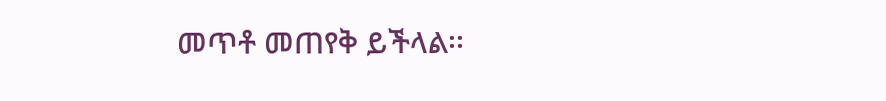መጥቶ መጠየቅ ይችላል፡፡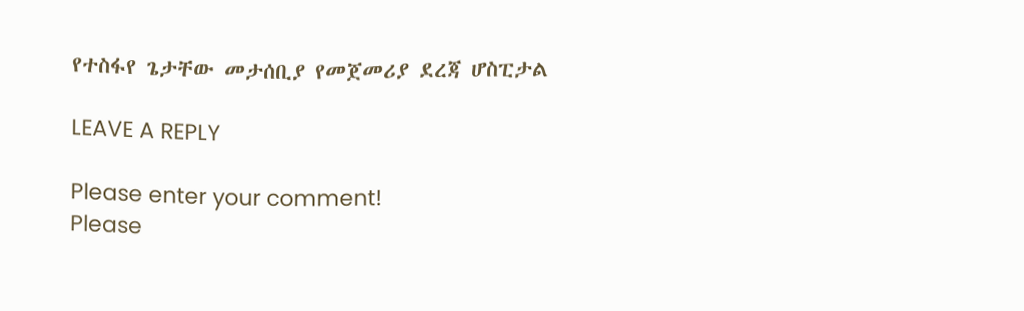የተስፋየ ጌታቸው መታሰቢያ የመጀመሪያ ደረጃ ሆስፒታል

LEAVE A REPLY

Please enter your comment!
Please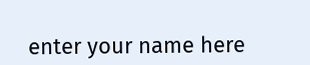enter your name here